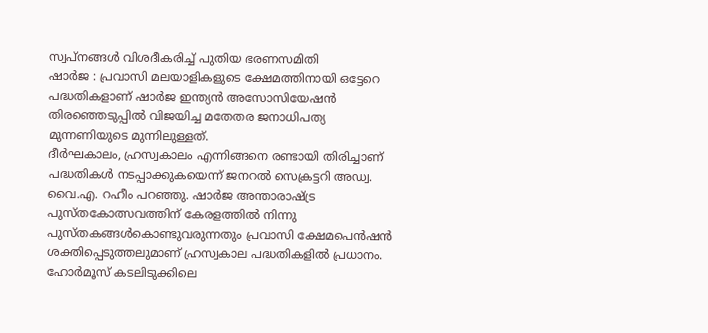സ്വപ്നങ്ങൾ വിശദീകരിച്ച് പുതിയ ഭരണസമിതി
ഷാർജ : പ്രവാസി മലയാളികളുടെ ക്ഷേമത്തിനായി ഒട്ടേറെ പദ്ധതികളാണ് ഷാർജ ഇന്ത്യൻ അസോസിയേഷൻ തിരഞ്ഞെടുപ്പിൽ വിജയിച്ച മതേതര ജനാധിപത്യ മുന്നണിയുടെ മുന്നിലുള്ളത്.
ദീർഘകാലം, ഹ്രസ്വകാലം എന്നിങ്ങനെ രണ്ടായി തിരിച്ചാണ് പദ്ധതികൾ നടപ്പാക്കുകയെന്ന് ജനറൽ സെക്രട്ടറി അഡ്വ. വൈ.എ. റഹീം പറഞ്ഞു. ഷാർജ അന്താരാഷ്ട്ര പുസ്തകോത്സവത്തിന് കേരളത്തിൽ നിന്നു പുസ്തകങ്ങൾകൊണ്ടുവരുന്നതും പ്രവാസി ക്ഷേമപെൻഷൻ ശക്തിപ്പെടുത്തലുമാണ് ഹ്രസ്വകാല പദ്ധതികളിൽ പ്രധാനം. ഹോർമൂസ് കടലിടുക്കിലെ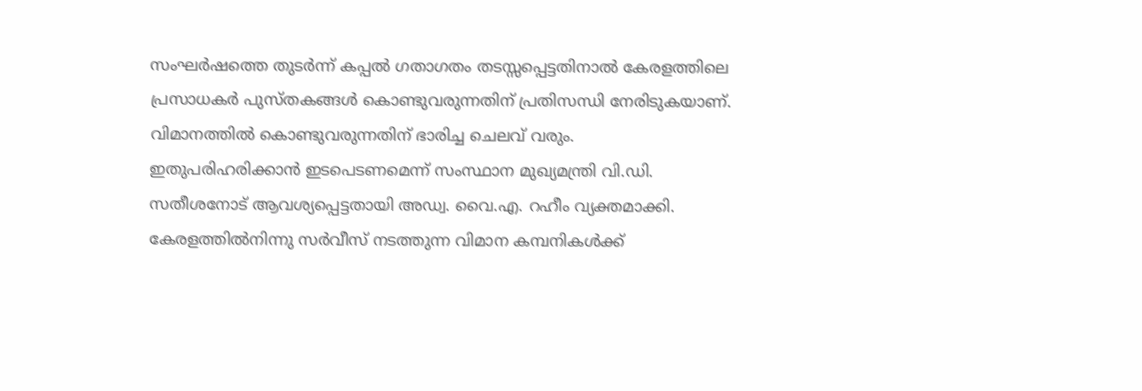സംഘർഷത്തെ തുടർന്ന് കപ്പൽ ഗതാഗതം തടസ്സപ്പെട്ടതിനാൽ കേരളത്തിലെ പ്രസാധകർ പുസ്തകങ്ങൾ കൊണ്ടുവരുന്നതിന് പ്രതിസന്ധി നേരിടുകയാണ്. വിമാനത്തിൽ കൊണ്ടുവരുന്നതിന് ഭാരിച്ച ചെലവ് വരും.
ഇതുപരിഹരിക്കാൻ ഇടപെടണമെന്ന് സംസ്ഥാന മുഖ്യമന്ത്രി വി.ഡി. സതീശനോട് ആവശ്യപ്പെട്ടതായി അഡ്വ. വൈ.എ. റഹീം വ്യക്തമാക്കി. കേരളത്തിൽനിന്നു സർവീസ് നടത്തുന്ന വിമാന കമ്പനികൾക്ക്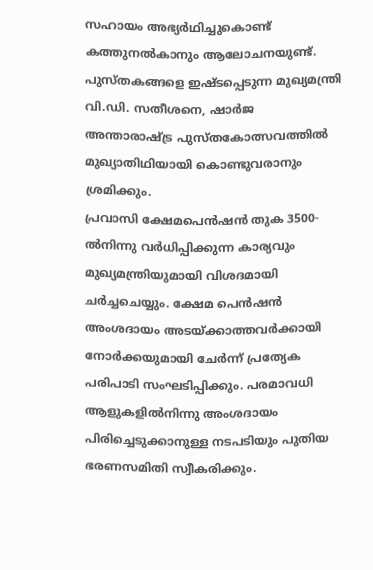സഹായം അഭ്യർഥിച്ചുകൊണ്ട് കത്തുനൽകാനും ആലോചനയുണ്ട്. പുസ്തകങ്ങളെ ഇഷ്ടപ്പെടുന്ന മുഖ്യമന്ത്രി വി.ഡി. സതീശനെ, ഷാർജ അന്താരാഷ്ട്ര പുസ്തകോത്സവത്തിൽ മുഖ്യാതിഥിയായി കൊണ്ടുവരാനും ശ്രമിക്കും.
പ്രവാസി ക്ഷേമപെൻഷൻ തുക 3500-ൽനിന്നു വർധിപ്പിക്കുന്ന കാര്യവും മുഖ്യമന്ത്രിയുമായി വിശദമായി ചർച്ചചെയ്യും. ക്ഷേമ പെൻഷൻ അംശദായം അടയ്ക്കാത്തവർക്കായി നോർക്കയുമായി ചേർന്ന് പ്രത്യേക പരിപാടി സംഘടിപ്പിക്കും. പരമാവധി ആളുകളിൽനിന്നു അംശദായം പിരിച്ചെടുക്കാനുള്ള നടപടിയും പുതിയ ഭരണസമിതി സ്വീകരിക്കും.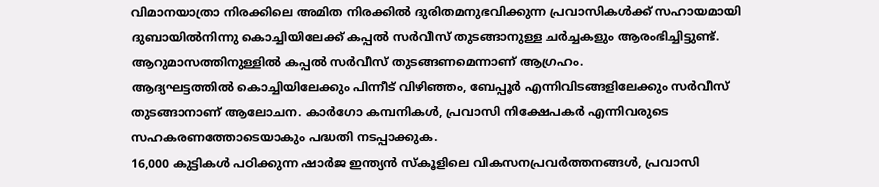വിമാനയാത്രാ നിരക്കിലെ അമിത നിരക്കിൽ ദുരിതമനുഭവിക്കുന്ന പ്രവാസികൾക്ക് സഹായമായി ദുബായിൽനിന്നു കൊച്ചിയിലേക്ക് കപ്പൽ സർവീസ് തുടങ്ങാനുള്ള ചർച്ചകളും ആരംഭിച്ചിട്ടുണ്ട്. ആറുമാസത്തിനുള്ളിൽ കപ്പൽ സർവീസ് തുടങ്ങണമെന്നാണ് ആഗ്രഹം.
ആദ്യഘട്ടത്തിൽ കൊച്ചിയിലേക്കും പിന്നീട് വിഴിഞ്ഞം, ബേപ്പൂർ എന്നിവിടങ്ങളിലേക്കും സർവീസ് തുടങ്ങാനാണ് ആലോചന. കാർഗോ കമ്പനികൾ, പ്രവാസി നിക്ഷേപകർ എന്നിവരുടെ സഹകരണത്തോടെയാകും പദ്ധതി നടപ്പാക്കുക.
16,000 കുട്ടികൾ പഠിക്കുന്ന ഷാർജ ഇന്ത്യൻ സ്കൂളിലെ വികസനപ്രവർത്തനങ്ങൾ, പ്രവാസി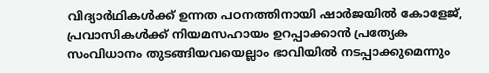വിദ്യാർഥികൾക്ക് ഉന്നത പഠനത്തിനായി ഷാർജയിൽ കോളേജ്, പ്രവാസികൾക്ക് നിയമസഹായം ഉറപ്പാക്കാൻ പ്രത്യേക സംവിധാനം തുടങ്ങിയവയെല്ലാം ഭാവിയിൽ നടപ്പാക്കുമെന്നും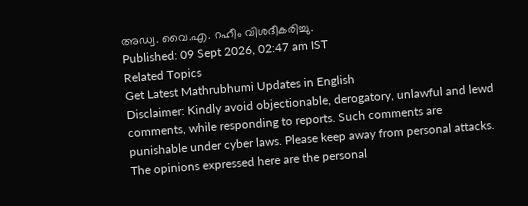അഡ്വ. വൈ.എ. റഹീം വിശദീകരിച്ചു.
Published: 09 Sept 2026, 02:47 am IST
Related Topics
Get Latest Mathrubhumi Updates in English
Disclaimer: Kindly avoid objectionable, derogatory, unlawful and lewd comments, while responding to reports. Such comments are punishable under cyber laws. Please keep away from personal attacks. The opinions expressed here are the personal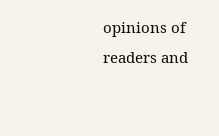opinions of readers and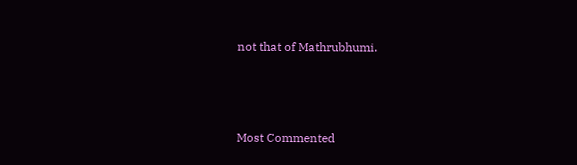not that of Mathrubhumi.



Most Commented